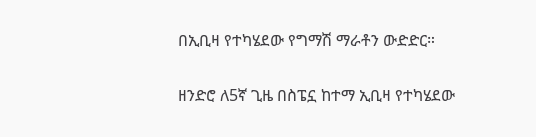በኢቢዛ የተካሄደው የግማሽ ማራቶን ውድድር።

ዘንድሮ ለ5ኛ ጊዜ በስፔኗ ከተማ ኢቢዛ የተካሄደው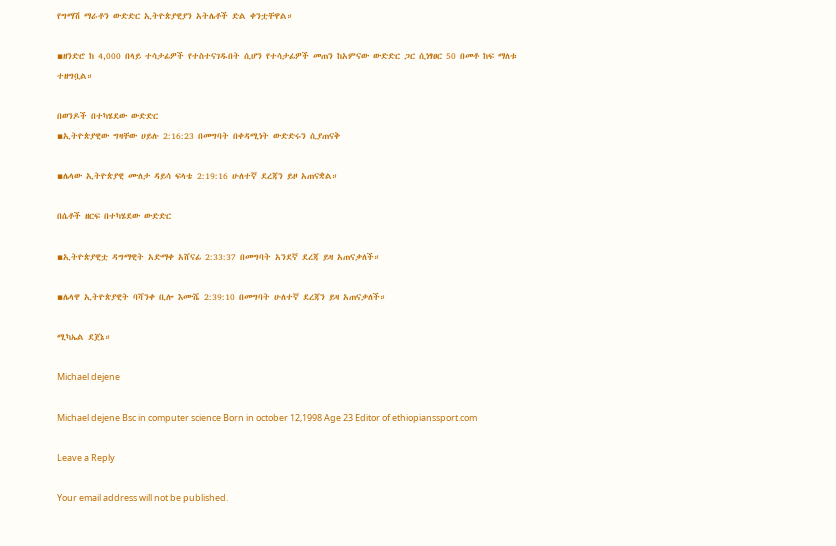የግማሽ ማራቶን ውድድር ኢትዮጵያዊያን አትሌቶች ድል ቀንቷቸዋል።

▪ዘንድሮ ከ 4,000 በላይ ተሳታፊዎች የተስተናገዱበት ሲሆን የተሳታፊዎች መጠን ከአምናው ውድድር ጋር ሲነፃፀር 50 በመቶ ከፍ ማለቱ ተዘግቧል።

በወንዶች በተካሄደው ውድድር
▪ኢትዮጵያዊው ግዛቸው ሀይሉ 2:16:23 በመግባት በቀዳሚነት ውድድሩን ሲያጠናቅ

▪ሌላው ኢትዮጵያዊ ሙለታ ዳይሳ ፍላቴ 2:19:16 ሁለተኛ ደረጃን ይዞ አጠናቋል።

በሴቶች ዘርፍ በተካሄደው ውድድር

▪ኢትዮጵያዊቷ ዳግማዊት አድማቀ አሸናፊ 2:33:37 በመግባት አንደኛ ደረጃ ይዛ አጠናቃለች።

▪ሌላዋ ኢትዮጵያዊት ባሻንቀ ቢሎ እሙሼ 2:39:10 በመግባት ሁለተኛ ደረጃን ይዛ አጠናቃለች።

ሚካኤል ደጀኔ።

Michael dejene

Michael dejene Bsc in computer science Born in october 12,1998 Age 23 Editor of ethiopianssport.com

Leave a Reply

Your email address will not be published.